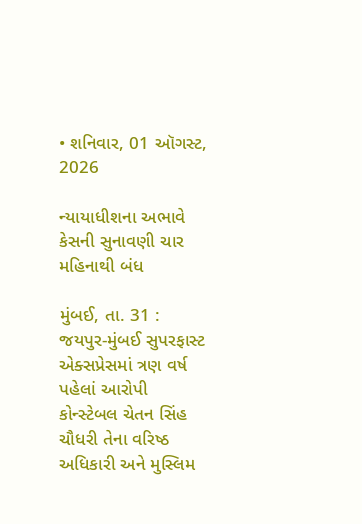• શનિવાર, 01 ઑગસ્ટ, 2026

ન્યાયાધીશના અભાવે કેસની સુનાવણી ચાર મહિનાથી બંધ

મુંબઈ, તા. 31 : જયપુર-મુંબઈ સુપરફાસ્ટ એક્સપ્રેસમાં ત્રણ વર્ષ પહેલાં આરોપી કોન્સ્ટેબલ ચેતન સિંહ ચૌધરી તેના વરિષ્ઠ અધિકારી અને મુસ્લિમ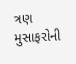ત્રણ મુસાફરોની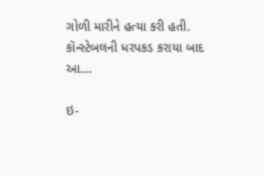ગોળી મારીને હત્યા કરી હતી. કૉન્સ્ટેબલની ધરપકડ કરાયા બાદ આ....

ઇ-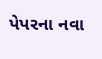પેપરના નવા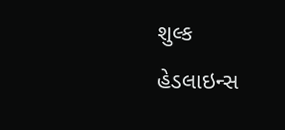શુલ્ક
હેડલાઇન્સ